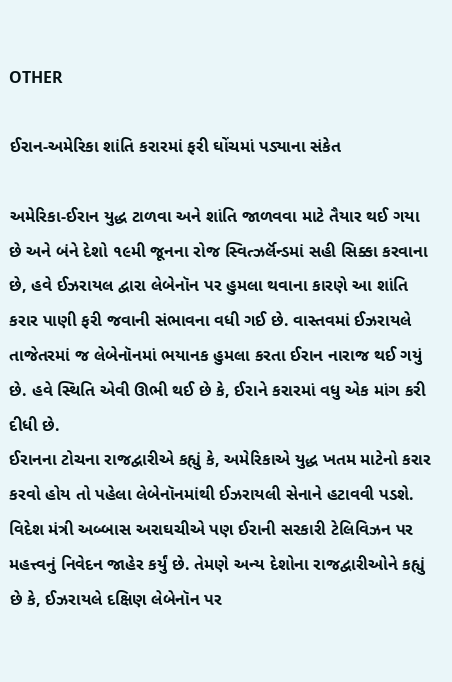OTHER

ઈરાન-અમેરિકા શાંતિ કરારમાં ફરી ઘોંચમાં પડ્યાના સંકેત

અમેરિકા-ઈરાન યુદ્ધ ટાળવા અને શાંતિ જાળવવા માટે તૈયાર થઈ ગયા છે અને બંને દેશો ૧૯મી જૂનના રોજ સ્વિત્ઝર્લૅન્ડમાં સહી સિક્કા કરવાના છે, હવે ઈઝરાયલ દ્વારા લેબેનૉન પર હુમલા થવાના કારણે આ શાંતિ કરાર પાણી ફરી જવાની સંભાવના વધી ગઈ છે. વાસ્તવમાં ઈઝરાયલે તાજેતરમાં જ લેબેનૉનમાં ભયાનક હુમલા કરતા ઈરાન નારાજ થઈ ગયું છે. હવે સ્થિતિ એવી ઊભી થઈ છે કે, ઈરાને કરારમાં વધુ એક માંગ કરી દીધી છે.
ઈરાનના ટોચના રાજદ્વારીએ કહ્યું કે, અમેરિકાએ યુદ્ધ ખતમ માટેનો કરાર કરવો હોય તો પહેલા લેબેનૉનમાંથી ઈઝરાયલી સેનાને હટાવવી પડશે. વિદેશ મંત્રી અબ્બાસ અરાઘચીએ પણ ઈરાની સરકારી ટેલિવિઝન પર મહત્ત્વનું નિવેદન જાહેર કર્યું છે. તેમણે અન્ય દેશોના રાજદ્વારીઓને કહ્યું છે કે, ઈઝરાયલે દક્ષિણ લેબેનૉન પર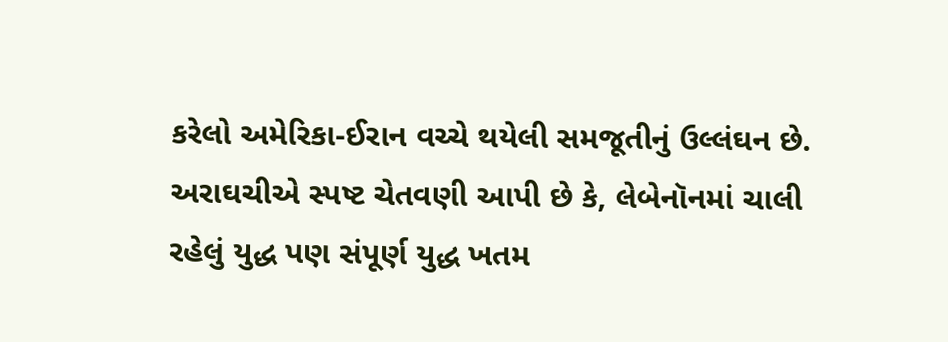કરેલો અમેરિકા-ઈરાન વચ્ચે થયેલી સમજૂતીનું ઉલ્લંઘન છે.
અરાઘચીએ સ્પષ્ટ ચેતવણી આપી છે કે, લેબેનૉનમાં ચાલી રહેલું યુદ્ધ પણ સંપૂર્ણ યુદ્ધ ખતમ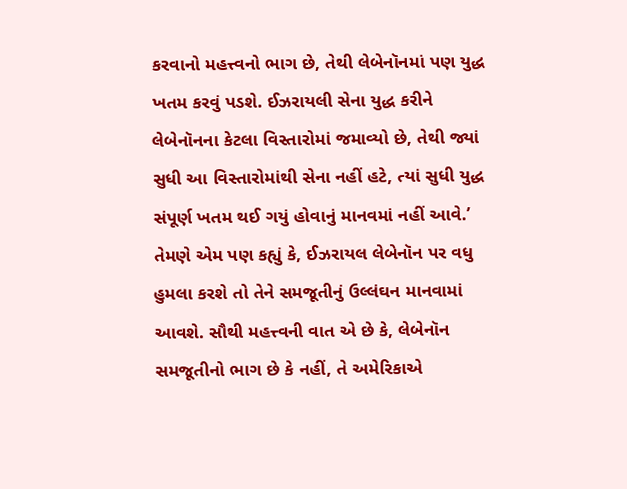કરવાનો મહત્ત્વનો ભાગ છે, તેથી લેબેનૉનમાં પણ યુદ્ધ ખતમ કરવું પડશે. ઈઝરાયલી સેના યુદ્ધ કરીને લેબેનૉનના કેટલા વિસ્તારોમાં જમાવ્યો છે, તેથી જ્યાં સુધી આ વિસ્તારોમાંથી સેના નહીં હટે, ત્યાં સુધી યુદ્ધ સંપૂર્ણ ખતમ થઈ ગયું હોવાનું માનવમાં નહીં આવે.’
તેમણે એમ પણ કહ્યું કે, ઈઝરાયલ લેબેનૉન પર વધુ હુમલા કરશે તો તેને સમજૂતીનું ઉલ્લંઘન માનવામાં આવશે. સૌથી મહત્ત્વની વાત એ છે કે, લેબેનૉન સમજૂતીનો ભાગ છે કે નહીં, તે અમેરિકાએ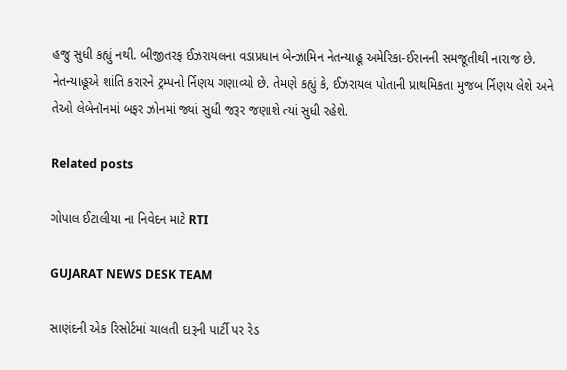હજુ સુધી કહ્યું નથી. બીજીતરફ ઈઝરાયલના વડાપ્રધાન બેન્ઝામિન નેતન્યાહૂ અમેરિકા-ઈરાનની સમજૂતીથી નારાજ છે. નેતન્યાહૂએ શાંતિ કરારને ટ્રમ્પનો ર્નિણય ગણાવ્યો છે. તેમણે કહ્યું કે, ઈઝરાયલ પોતાની પ્રાથમિકતા મુજબ ર્નિણય લેશે અને તેઓ લેબેનૉનમાં બફર ઝોનમાં જ્યાં સુધી જરૂર જણાશે ત્યાં સુધી રહેશે.

Related posts

ગોપાલ ઈટાલીયા ના નિવેદન માટે RTI

GUJARAT NEWS DESK TEAM

સાણંદની એક રિસોર્ટમાં ચાલતી દારૂની પાર્ટી પર રેડ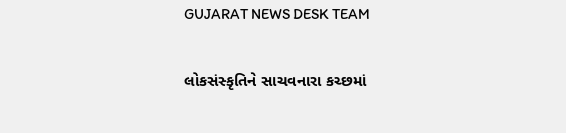GUJARAT NEWS DESK TEAM

લોકસંસ્કૃતિને સાચવનારા કચ્છમાં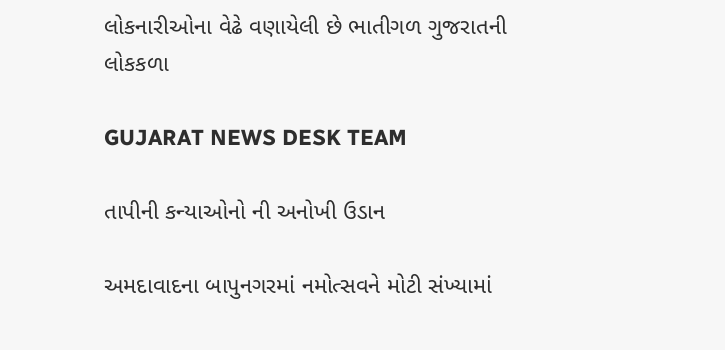લોકનારીઓના વેઢે વણાયેલી છે ભાતીગળ ગુજરાતની લોકકળા

GUJARAT NEWS DESK TEAM

તાપીની કન્યાઓનો ની અનોખી ઉડાન

અમદાવાદના બાપુનગરમાં નમોત્સવને મોટી સંખ્યામાં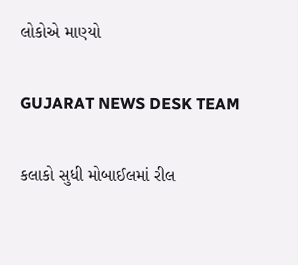લોકોએ માણ્યો

GUJARAT NEWS DESK TEAM

કલાકો સુધી મોબાઈલમાં રીલ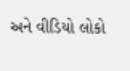અને વીડિયો લોકો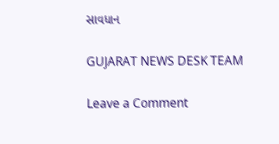સાવધાન

GUJARAT NEWS DESK TEAM

Leave a Comment